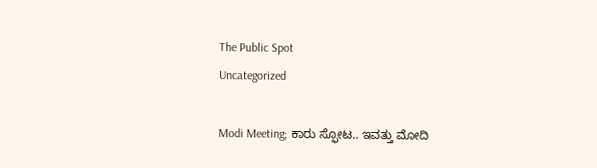The Public Spot
Uncategorized

Modi Meeting; ಕಾರು ಸ್ಫೋಟ.. ಇವತ್ತು ಮೋದಿ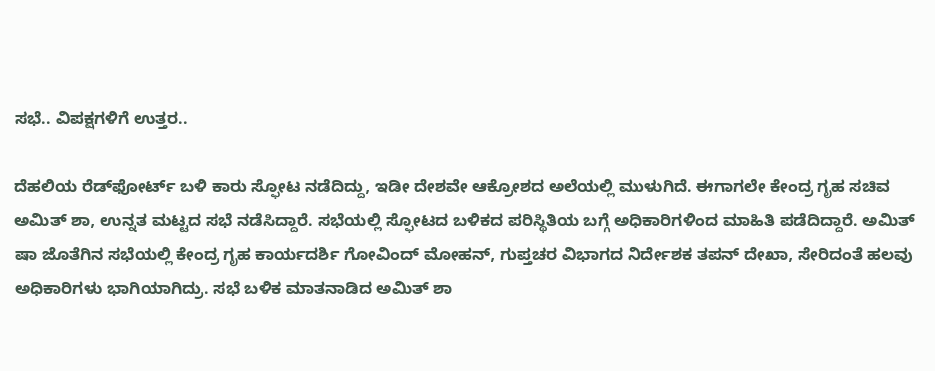ಸಭೆ.. ವಿಪಕ್ಷಗಳಿಗೆ ಉತ್ತರ..

ದೆಹಲಿಯ ರೆಡ್‌ಫೋರ್ಟ್ ಬಳಿ ಕಾರು ಸ್ಫೋಟ ನಡೆದಿದ್ದು, ಇಡೀ ದೇಶವೇ ಆಕ್ರೋಶದ ಅಲೆಯಲ್ಲಿ ಮುಳುಗಿದೆ. ಈಗಾಗಲೇ ಕೇಂದ್ರ ಗೃಹ ಸಚಿವ ಅಮಿತ್ ಶಾ, ಉನ್ನತ ಮಟ್ಟದ ಸಭೆ ನಡೆಸಿದ್ದಾರೆ. ಸಭೆಯಲ್ಲಿ ಸ್ಫೋಟದ ಬಳಿಕದ ಪರಿಸ್ಥಿತಿಯ ಬಗ್ಗೆ ಅಧಿಕಾರಿಗಳಿಂದ ಮಾಹಿತಿ ಪಡೆದಿದ್ದಾರೆ. ಅಮಿತ್ ಷಾ ಜೊತೆಗಿನ ಸಭೆಯಲ್ಲಿ ಕೇಂದ್ರ ಗೃಹ ಕಾರ್ಯದರ್ಶಿ ಗೋವಿಂದ್ ಮೋಹನ್, ಗುಪ್ತಚರ ವಿಭಾಗದ ನಿರ್ದೇಶಕ ತಪನ್ ದೇಖಾ, ಸೇರಿದಂತೆ ಹಲವು ಅಧಿಕಾರಿಗಳು ಭಾಗಿಯಾಗಿದ್ರು. ಸಭೆ ಬಳಿಕ ಮಾತನಾಡಿದ ಅಮಿತ್ ಶಾ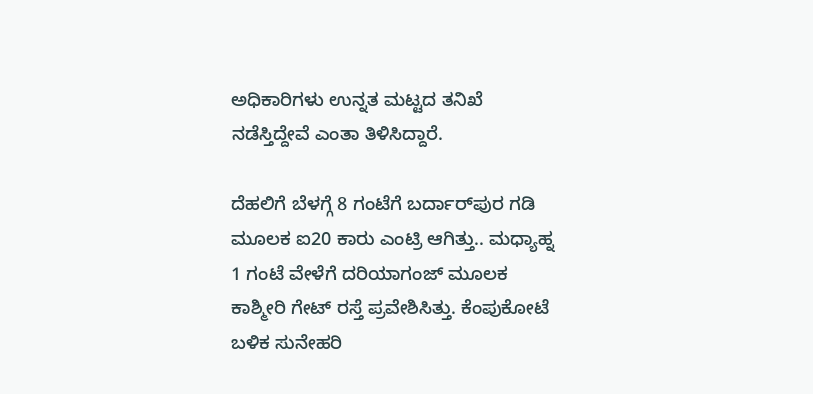ಅಧಿಕಾರಿಗಳು ಉನ್ನತ ಮಟ್ಟದ ತನಿಖೆ ನಡೆಸ್ತಿದ್ದೇವೆ ಎಂತಾ ತಿಳಿಸಿದ್ದಾರೆ.

ದೆಹಲಿಗೆ ಬೆಳಗ್ಗೆ 8 ಗಂಟೆಗೆ ಬರ್ದಾರ್‌ಪುರ ಗಡಿ ಮೂಲಕ ಐ20 ಕಾರು ಎಂಟ್ರಿ ಆಗಿತ್ತು.. ಮಧ್ಯಾಹ್ನ 1 ಗಂಟೆ ವೇಳೆಗೆ ದರಿಯಾಗಂಜ್ ಮೂಲಕ ಕಾಶ್ಮೀರಿ ಗೇಟ್‌ ರಸ್ತೆ ಪ್ರವೇಶಿಸಿತ್ತು. ಕೆಂಪುಕೋಟೆ ಬಳಿಕ ಸುನೇಹರಿ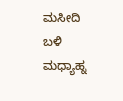ಮಸೀದಿ ಬಳಿ ಮಧ್ಯಾಹ್ನ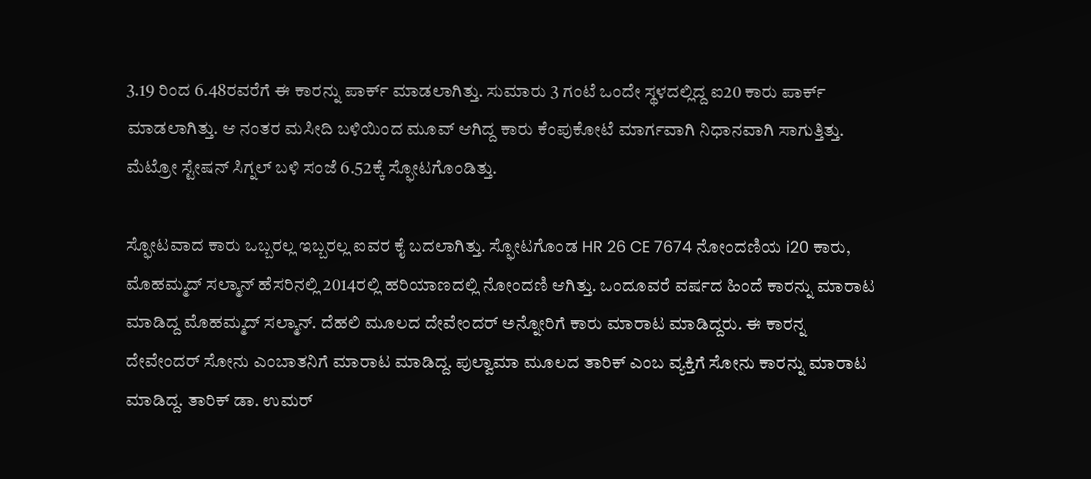3.19 ರಿಂದ 6.48ರವರೆಗೆ ಈ ಕಾರನ್ನು ಪಾರ್ಕ್ ಮಾಡಲಾಗಿತ್ತು. ಸುಮಾರು 3 ಗಂಟೆ ಒಂದೇ ಸ್ಥಳದಲ್ಲಿದ್ದ ಐ20 ಕಾರು ಪಾರ್ಕ್ ಮಾಡಲಾಗಿತ್ತು. ಆ ನಂತರ ಮಸೀದಿ ಬಳಿಯಿಂದ ಮೂವ್ ಆಗಿದ್ದ ಕಾರು ಕೆಂಪುಕೋಟೆ ಮಾರ್ಗವಾಗಿ ನಿಧಾನವಾಗಿ ಸಾಗುತ್ತಿತ್ತು. ಮೆಟ್ರೋ ಸ್ಟೇಷನ್ ಸಿಗ್ನಲ್ ಬಳಿ ಸಂಜೆ 6.52ಕ್ಕೆ ಸ್ಫೋಟಗೊಂಡಿತ್ತು.

ಸ್ಫೋಟವಾದ ಕಾರು ಒಬ್ಬರಲ್ಲ ಇಬ್ಬರಲ್ಲ ಐವರ ಕೈ ಬದಲಾಗಿತ್ತು. ಸ್ಫೋಟಗೊಂಡ HR 26 CE 7674 ನೋಂದಣಿಯ i20 ಕಾರು, ಮೊಹಮ್ಮದ್ ಸಲ್ಮಾನ್ ಹೆಸರಿನಲ್ಲಿ 2014ರಲ್ಲಿ ಹರಿಯಾಣದಲ್ಲಿ ನೋಂದಣಿ ಆಗಿತ್ತು. ಒಂದೂವರೆ ವರ್ಷದ ಹಿಂದೆ ಕಾರನ್ನು ಮಾರಾಟ ಮಾಡಿದ್ದ ಮೊಹಮ್ಮದ್ ಸಲ್ಮಾನ್. ದೆಹಲಿ ಮೂಲದ ದೇವೇಂದರ್ ಅನ್ನೋರಿಗೆ ಕಾರು ಮಾರಾಟ ಮಾಡಿದ್ದರು. ಈ ಕಾರನ್ನ ದೇವೇಂದರ್ ಸೋನು ಎಂಬಾತನಿಗೆ ಮಾರಾಟ ಮಾಡಿದ್ದ. ಪುಲ್ವಾಮಾ ಮೂಲದ ತಾರಿಕ್ ಎಂಬ ವ್ಯಕ್ತಿಗೆ ಸೋನು ಕಾರನ್ನು ಮಾರಾಟ ಮಾಡಿದ್ದ. ತಾರಿಕ್‌ ಡಾ. ಉಮರ್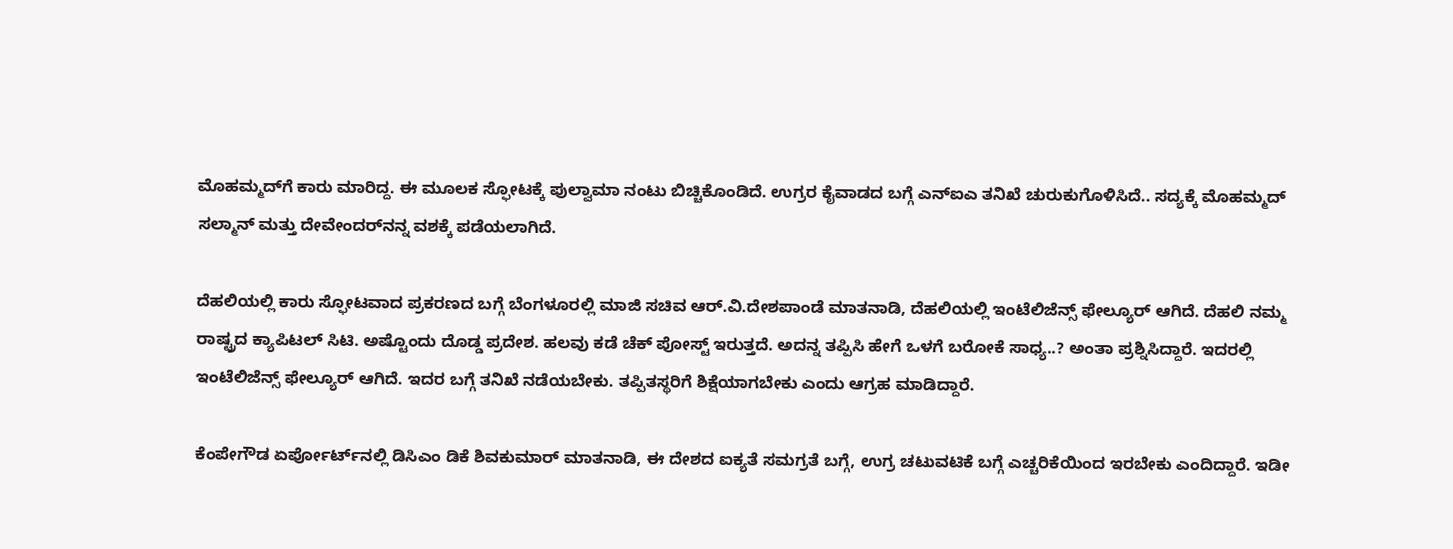ಮೊಹಮ್ಮದ್‌ಗೆ ಕಾರು ಮಾರಿದ್ದ. ಈ ಮೂಲಕ ಸ್ಫೋಟಕ್ಕೆ ಪುಲ್ವಾಮಾ ನಂಟು ಬಿಚ್ಚಿಕೊಂಡಿದೆ. ಉಗ್ರರ ಕೈವಾಡದ ಬಗ್ಗೆ ಎನ್ಐಎ ತನಿಖೆ ಚುರುಕುಗೊಳಿಸಿದೆ.. ಸದ್ಯಕ್ಕೆ ಮೊಹಮ್ಮದ್ ಸಲ್ಮಾನ್ ಮತ್ತು ದೇವೇಂದರ್‌ನನ್ನ ವಶಕ್ಕೆ ಪಡೆಯಲಾಗಿದೆ.

ದೆಹಲಿಯಲ್ಲಿ ಕಾರು ಸ್ಫೋಟವಾದ ಪ್ರಕರಣದ ಬಗ್ಗೆ ಬೆಂಗಳೂರಲ್ಲಿ ಮಾಜಿ ಸಚಿವ ಆರ್.ವಿ.ದೇಶಪಾಂಡೆ ಮಾತನಾಡಿ, ದೆಹಲಿಯಲ್ಲಿ ಇಂಟೆಲಿಜೆನ್ಸ್ ಫೇಲ್ಯೂರ್ ಆಗಿದೆ. ದೆಹಲಿ ನಮ್ಮ ರಾಷ್ಟ್ರದ ಕ್ಯಾಪಿಟಲ್ ಸಿಟಿ. ಅಷ್ಟೊಂದು ದೊಡ್ಡ ಪ್ರದೇಶ. ಹಲವು ಕಡೆ ಚೆಕ್ ಪೋಸ್ಟ್ ಇರುತ್ತದೆ. ಅದನ್ನ ತಪ್ಪಿಸಿ ಹೇಗೆ ಒಳಗೆ ಬರೋಕೆ ಸಾಧ್ಯ..? ಅಂತಾ ಪ್ರಶ್ನಿಸಿದ್ದಾರೆ. ಇದರಲ್ಲಿ ಇಂಟೆಲಿಜೆನ್ಸ್ ಫೇಲ್ಯೂರ್ ಆಗಿದೆ. ಇದರ ಬಗ್ಗೆ ತನಿಖೆ ನಡೆಯಬೇಕು. ತಪ್ಪಿತಸ್ಥರಿಗೆ ಶಿಕ್ಷೆಯಾಗಬೇಕು ಎಂದು ಆಗ್ರಹ ಮಾಡಿದ್ದಾರೆ.

ಕೆಂಪೇಗೌಡ ಏರ್ಪೋರ್ಟ್‌ನಲ್ಲಿ ಡಿಸಿಎಂ ಡಿಕೆ ಶಿವಕುಮಾರ್ ಮಾತನಾಡಿ, ಈ‌ ದೇಶದ ಐಕ್ಯತೆ ಸಮಗ್ರತೆ ಬಗ್ಗೆ, ಉಗ್ರ ಚಟುವಟಿಕೆ ಬಗ್ಗೆ ಎಚ್ಚರಿಕೆಯಿಂದ ಇರಬೇಕು ಎಂದಿದ್ದಾರೆ. ಇಡೀ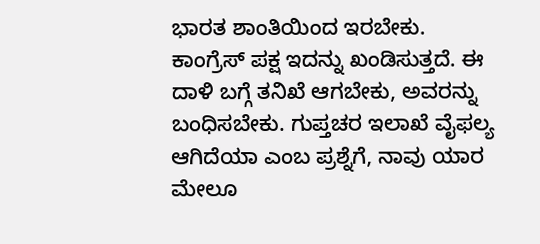ಭಾರತ ಶಾಂತಿಯಿಂದ ಇರಬೇಕು. ಕಾಂಗ್ರೆಸ್ ಪಕ್ಷ ಇದನ್ನು ಖಂಡಿಸುತ್ತದೆ. ಈ ದಾಳಿ ಬಗ್ಗೆ ತನಿಖೆ ಆಗಬೇಕು, ಅವರನ್ನು ಬಂಧಿಸಬೇಕು. ಗುಪ್ತಚರ ಇಲಾಖೆ ವೈಫಲ್ಯ ಆಗಿದೆಯಾ ಎಂಬ ಪ್ರಶ್ನೆಗೆ, ನಾವು ಯಾರ ಮೇಲೂ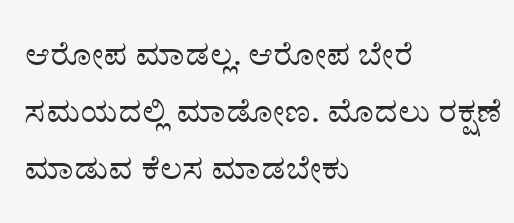ಆರೋಪ ಮಾಡಲ್ಲ. ಆರೋಪ ಬೇರೆ ಸಮಯದಲ್ಲಿ ಮಾಡೋಣ. ಮೊದಲು ರಕ್ಷಣೆ ಮಾಡುವ ಕೆಲಸ ಮಾಡಬೇಕು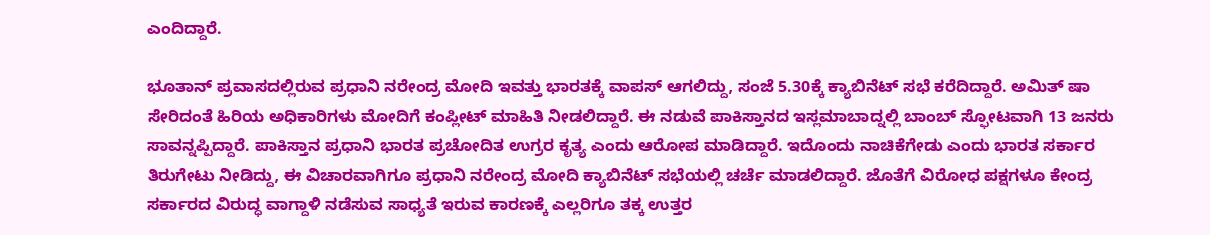ಎಂದಿದ್ದಾರೆ.

ಭೂತಾನ್ ಪ್ರವಾಸದಲ್ಲಿರುವ ಪ್ರಧಾನಿ ನರೇಂದ್ರ ಮೋದಿ ಇವತ್ತು ಭಾರತಕ್ಕೆ ವಾಪಸ್ ಆಗಲಿದ್ದು, ಸಂಜೆ 5.30ಕ್ಕೆ ಕ್ಯಾಬಿನೆಟ್ ಸಭೆ ಕರೆದಿದ್ದಾರೆ. ಅಮಿತ್ ಷಾ ಸೇರಿದಂತೆ ಹಿರಿಯ ಅಧಿಕಾರಿಗಳು ಮೋದಿಗೆ ಕಂಪ್ಲೀಟ್ ಮಾಹಿತಿ ನೀಡಲಿದ್ದಾರೆ. ಈ ನಡುವೆ ಪಾಕಿಸ್ತಾನದ ಇಸ್ಲಮಾಬಾದ್ನಲ್ಲಿ ಬಾಂಬ್ ಸ್ಫೋಟವಾಗಿ 13 ಜನರು ಸಾವನ್ನಪ್ಪಿದ್ದಾರೆ. ಪಾಕಿಸ್ತಾನ ಪ್ರಧಾನಿ ಭಾರತ ಪ್ರಚೋದಿತ ಉಗ್ರರ ಕೃತ್ಯ ಎಂದು ಆರೋಪ ಮಾಡಿದ್ದಾರೆ. ಇದೊಂದು ನಾಚಿಕೆಗೇಡು ಎಂದು ಭಾರತ ಸರ್ಕಾರ ತಿರುಗೇಟು ನೀಡಿದ್ದು, ಈ ವಿಚಾರವಾಗಿಗೂ ಪ್ರಧಾನಿ ನರೇಂದ್ರ ಮೋದಿ ಕ್ಯಾಬಿನೆಟ್ ಸಭೆಯಲ್ಲಿ ಚರ್ಚೆ ಮಾಡಲಿದ್ದಾರೆ. ಜೊತೆಗೆ ವಿರೋಧ ಪಕ್ಷಗಳೂ ಕೇಂದ್ರ ಸರ್ಕಾರದ ವಿರುದ್ಧ ವಾಗ್ದಾಳಿ ನಡೆಸುವ ಸಾಧ್ಯತೆ ಇರುವ ಕಾರಣಕ್ಕೆ ಎಲ್ಲರಿಗೂ ತಕ್ಕ ಉತ್ತರ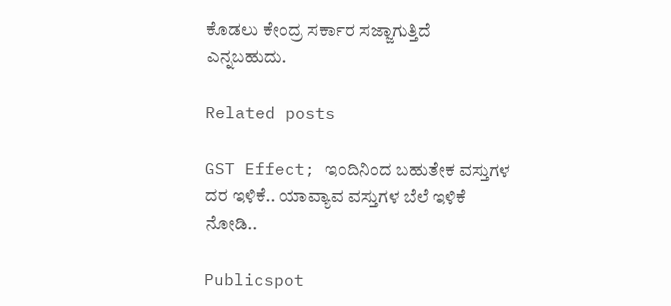ಕೊಡಲು ಕೇಂದ್ರ ಸರ್ಕಾರ ಸಜ್ಜಾಗುತ್ತಿದೆ ಎನ್ನಬಹುದು.

Related posts

GST Effect; ಇಂದಿನಿಂದ ಬಹುತೇಕ ವಸ್ತುಗಳ ದರ ಇಳಿಕೆ.. ಯಾವ್ಯಾವ ವಸ್ತುಗಳ ಬೆಲೆ ಇಳಿಕೆ ನೋಡಿ..

Publicspot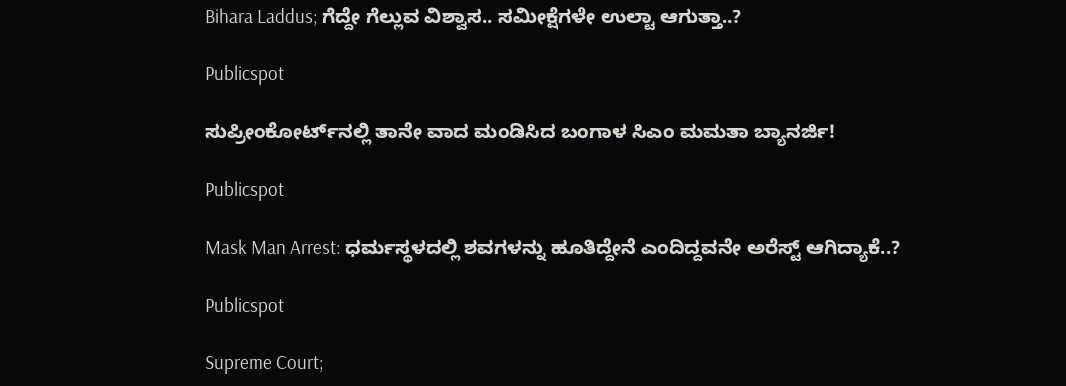Bihara Laddus; ಗೆದ್ದೇ ಗೆಲ್ಲುವ ವಿಶ್ವಾಸ.. ಸಮೀಕ್ಷೆಗಳೇ ಉಲ್ಟಾ ಆಗುತ್ತಾ..?

Publicspot

ಸುಪ್ರೀಂಕೋರ್ಟ್‌ನಲ್ಲಿ ತಾನೇ ವಾದ ಮಂಡಿಸಿದ ಬಂಗಾಳ ಸಿಎಂ ಮಮತಾ ಬ್ಯಾನರ್ಜಿ!

Publicspot

Mask Man Arrest: ಧರ್ಮಸ್ಥಳದಲ್ಲಿ ಶವಗಳನ್ನು ಹೂತಿದ್ದೇನೆ ಎಂದಿದ್ದವನೇ ಅರೆಸ್ಟ್ ಆಗಿದ್ಯಾಕೆ..?

Publicspot

Supreme Court;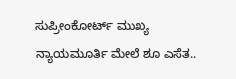ಸುಪ್ರೀಂಕೋರ್ಟ್ ಮುಖ್ಯ ನ್ಯಾಯಮೂರ್ತಿ ಮೇಲೆ ಶೂ ಎಸೆತ..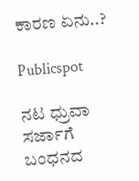ಕಾರಣ ಏನು..?

Publicspot

ನಟ ಧ್ರುವಾ ಸರ್ಜಾಗೆ ಬಂಧನದ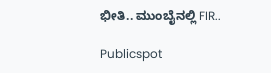ಭೀತಿ.. ಮುಂಬೈನಲ್ಲಿ FIR..

Publicspot